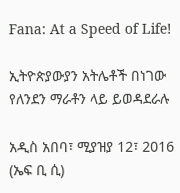Fana: At a Speed of Life!

ኢትዮጵያውያን አትሌቶች በነገው የለንደን ማራቶን ላይ ይወዳደራሉ

አዲስ አበባ፣ ሚያዝያ 12፣ 2016 (ኤፍ ቢ ሲ)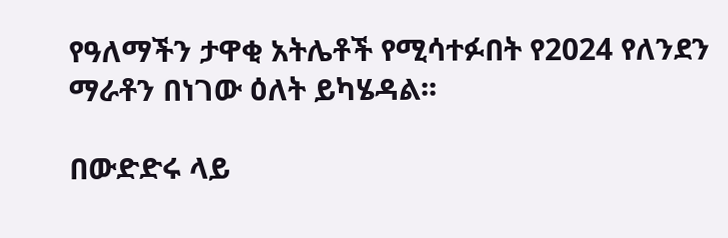የዓለማችን ታዋቂ አትሌቶች የሚሳተፉበት የ2024 የለንደን ማራቶን በነገው ዕለት ይካሄዳል፡፡

በውድድሩ ላይ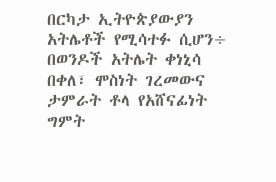በርካታ ኢትዮጵያውያን አትሌቶች የሚሳተፉ ሲሆን÷ በወንዶች አትሌት ቀነኒሳ በቀለ፣ ሞስነት ገረመውና ታምራት ቶላ የአሸናፊነት ግምት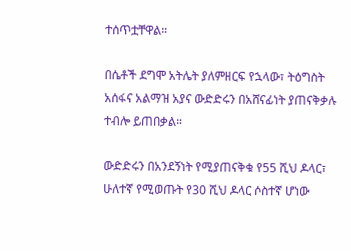ተሰጥቷቸዋል።

በሴቶች ደግሞ አትሌት ያለምዘርፍ የኋላው፣ ትዕግስት አሰፋና አልማዝ አያና ውድድሩን በአሸናፊነት ያጠናቅቃሉ ተብሎ ይጠበቃል።

ውድድሩን በአንደኝነት የሚያጠናቅቁ የ55 ሺህ ዶላር፣ ሁለተኛ የሚወጡት የ30 ሺህ ዶላር ሶስተኛ ሆነው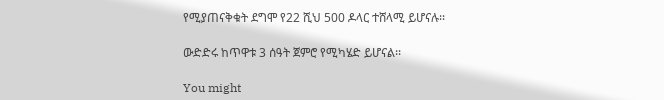የሚያጠናቅቁት ደግሞ የ22 ሺህ 500 ዶላር ተሸላሚ ይሆናሉ፡፡

ውድድሩ ከጥዋቱ 3 ሰዓት ጀምሮ የሚካሄድ ይሆናል፡፡

You might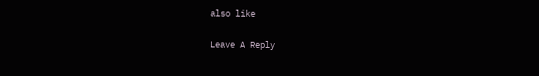also like

Leave A Reply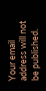Your email address will not be published.